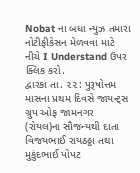Nobat ના બધા ન્યુઝ તમારા નોટીફીકેસન મેળવવા માટે નીચે I Understand ઉપર ક્લિક કરો.
દ્વારકા તા. ૨૨: પુરૂષોત્તમ માસના પ્રથમ દિવસે જાયન્ટ્સ ગ્રુપ ઓફ જામનગર (રોયલ)ના સૌજન્યથી દાતા વિજયભાઈ રાયઠઠ્ઠા તથા મુકુંદભાઈ પોપટ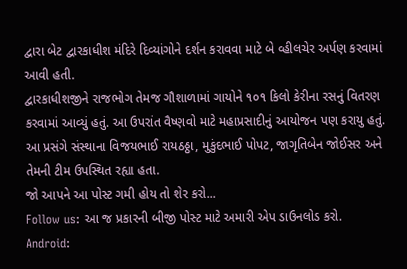દ્વારા બેટ દ્વારકાધીશ મંદિરે દિવ્યાંગોને દર્શન કરાવવા માટે બે વ્હીલચેર અર્પણ કરવામાં આવી હતી.
દ્વારકાધીશજીને રાજભોગ તેમજ ગૌશાળામાં ગાયોને ૧૦૧ કિલો કેરીના રસનું વિતરણ કરવામાં આવ્યું હતું. આ ઉપરાંત વૈષ્ણવો માટે મહાપ્રસાદીનું આયોજન પણ કરાયુ હતું. આ પ્રસંગે સંસ્થાના વિજયભાઈ રાયઠઠ્ઠા, મુકુંદભાઈ પોપટ, જાગૃતિબેન જોઈસર અને તેમની ટીમ ઉપસ્થિત રહ્યા હતા.
જો આપને આ પોસ્ટ ગમી હોય તો શેર કરો...
Follow us: આ જ પ્રકારની બીજી પોસ્ટ માટે અમારી એપ ડાઉનલોડ કરો.
Android: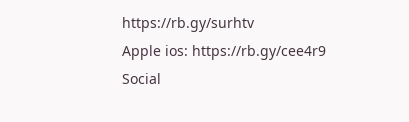https://rb.gy/surhtv
Apple ios: https://rb.gy/cee4r9
Social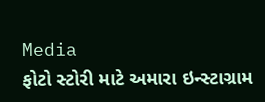Media
ફોટો સ્ટોરી માટે અમારા ઇન્સ્ટાગ્રામ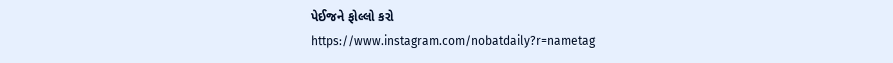પેઈજને ફોલ્લો કરો
https://www.instagram.com/nobatdaily?r=nametag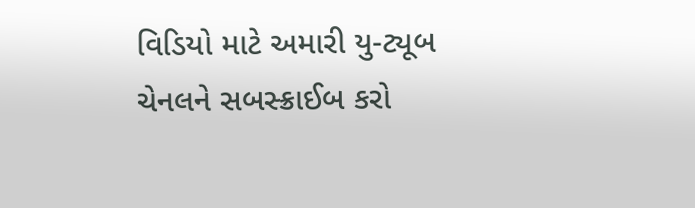વિડિયો માટે અમારી યુ-ટ્યૂબ ચેનલને સબસ્ક્રાઈબ કરો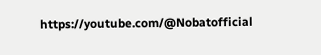https://youtube.com/@Nobatofficial